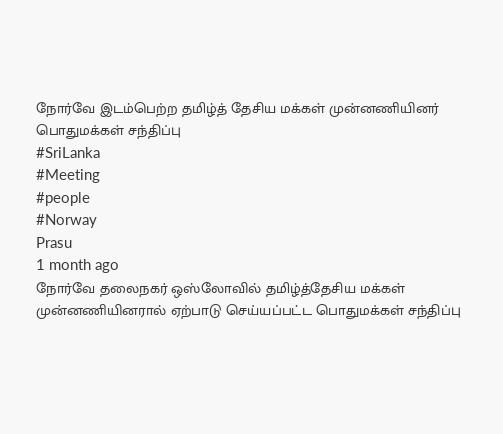நோர்வே இடம்பெற்ற தமிழ்த் தேசிய மக்கள் முன்னணியினர் பொதுமக்கள் சந்திப்பு
#SriLanka
#Meeting
#people
#Norway
Prasu
1 month ago
நோர்வே தலைநகர் ஒஸ்லோவில் தமிழ்த்தேசிய மக்கள் முன்னணியினரால் ஏற்பாடு செய்யப்பட்ட பொதுமக்கள் சந்திப்பு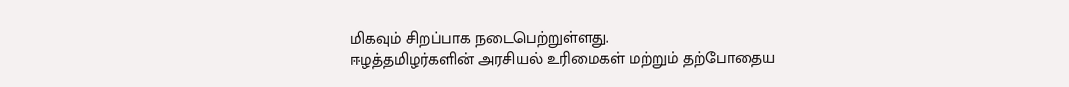மிகவும் சிறப்பாக நடைபெற்றுள்ளது.
ஈழத்தமிழர்களின் அரசியல் உரிமைகள் மற்றும் தற்போதைய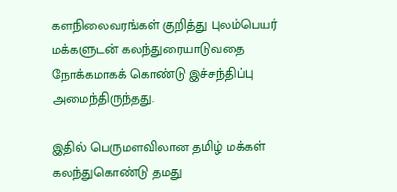களநிலைவரங்கள் குறித்து புலம்பெயர் மக்களுடன் கலந்துரையாடுவதை நோக்கமாகக் கொண்டு இச்சந்திப்பு அமைந்திருந்தது.

இதில் பெருமளவிலான தமிழ் மக்கள் கலந்துகொண்டு தமது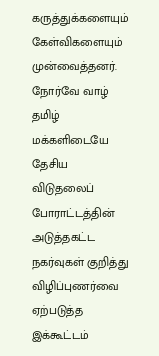கருத்துக்களையும் கேள்விகளையும் முன்வைத்தனர்.
நோர்வே வாழ் தமிழ் மக்களிடையே தேசிய விடுதலைப் போராட்டத்தின் அடுத்தகட்ட நகர்வுகள் குறித்து விழிப்புணர்வை ஏற்படுத்த இக்கூட்டம்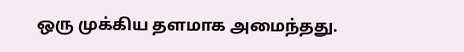ஒரு முக்கிய தளமாக அமைந்தது.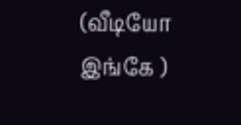(வீடியோ இங்கே )